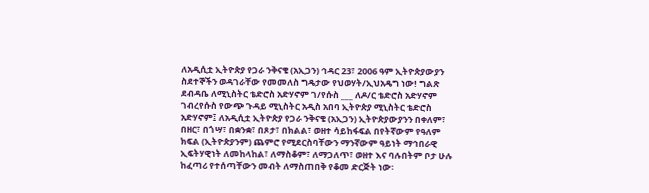ለአዲሲቷ ኢትዮጵያ የጋራ ንቅናቄ (አኢጋን) ኅዳር 23፣ 2006 ዓም ኢትዮጵያውያን ስደተኞችን ወዳገራቸው የመመለስ ግዴታው የህወሃት/ኢህአዴግ ነው! ግልጽ ደብዳቤ ለሚኒስትር ቴድሮስ አድሃኖም ገ/የሱስ ___ ለዶ/ር ቴድሮስ አድሃኖም ገብረየሱስ የውጭ ጉዳይ ሚኒስትር አዲስ አበባ ኢትዮጵያ ሚኒስትር ቴድሮስ አድሃኖም፤ ለአዲሲቷ ኢትዮጵያ የጋራ ንቅናቄ (አኢጋን) ኢትዮጵያውያንን በቀለም፣ በዘር፣ በጎሣ፣ በቋንቋ፣ በጾታ፣ በክልል፣ ወዘተ ሳይከፋፍል በየትኛውም የዓለም ክፍል (ኢትዮጵያንም) ጨምሮ የሚደርስባቸውን ማንኛውም ዓይነት ማኅበራዊ ኢፍትሃዊነት ለመከላከል፣ ለማስቆም፣ ለማጋለጥ፣ ወዘተ እና ባሉበትም ቦታ ሁሉ ከፈጣሪ የተሰጣቸውን መብት ለማስጠበቅ የቆመ ድርጅት ነው፡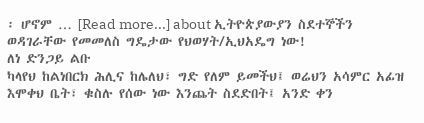፡ ሆኖም … [Read more...] about ኢትዮጵያውያን ስደተኞችን ወዳገራቸው የመመለስ ግዴታው የህወሃት/ኢህአዴግ ነው!
ለነ ድንጋይ ልቡ
ካላየህ ከልነበርክ ሕሊና ከሌለህ፣ ግድ የለም ይመችህ፤ ወሬህን አሳምር አፊዝ እሞቀህ ቤት፣ ቁስሉ የሰው ነው እንጨት ስደድበት፤ አንድ ቀን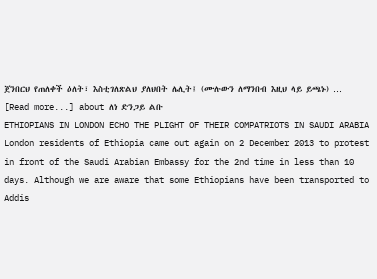ጀንበርህ የጠለቀች ዕለት፣ እስቲገለጽልህ ያለህበት ሌሊት፤ (ሙሉውን ለማንበብ እዚህ ላይ ይጫኑ) … [Read more...] about ለነ ድንጋይ ልቡ
ETHIOPIANS IN LONDON ECHO THE PLIGHT OF THEIR COMPATRIOTS IN SAUDI ARABIA
London residents of Ethiopia came out again on 2 December 2013 to protest in front of the Saudi Arabian Embassy for the 2nd time in less than 10 days. Although we are aware that some Ethiopians have been transported to Addis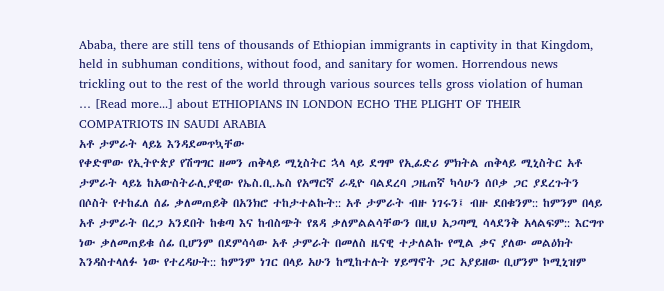Ababa, there are still tens of thousands of Ethiopian immigrants in captivity in that Kingdom, held in subhuman conditions, without food, and sanitary for women. Horrendous news trickling out to the rest of the world through various sources tells gross violation of human … [Read more...] about ETHIOPIANS IN LONDON ECHO THE PLIGHT OF THEIR COMPATRIOTS IN SAUDI ARABIA
አቶ ታምራት ላይኔ እንዳደመጥኳቸው
የቀድሞው የኢትዮጵያ የሽግግር ዘመን ጠቅላይ ሚኒስትር ኋላ ላይ ደግሞ የኢፊድሪ ምክትል ጠቅላይ ሚኒስትር አቶ ታምራት ላይኔ ከአውስትራሊያዊው የኤስ.ቢ.ኤስ የአማርኛ ራዲዮ ባልደረባ ጋዜጠኛ ካሳሁን ሰቦቃ ጋር ያደረጉትን በሶስት የተከፈለ ሰፊ ቃለመጠይቅ በአንክሮ ተከታተልኩት:: አቶ ታምራት ብዙ ነገሩን፤ ብዙ ደበቁንም:: ከምንም በላይ አቶ ታምራት በረጋ አንደበት ከቁጣ እና ከብስጭት የጸዳ ቃለምልልሳቸውን በዚህ አጋጣሚ ሳላደንቅ አላልፍም:: እርግጥ ነው ቃለመጠይቁ ሰፊ ቢሆንም በደምሳሳው አቶ ታምራት በመለስ ዜናዊ ተታለልኩ የሚል ቃና ያለው መልዕክት እንዳስተላለፉ ነው የተረዳሁት:: ከምንም ነገር በላይ አሁን ከሚከተሉት ሃይማኖት ጋር አያይዘው ቢሆንም ኮሚኒዝም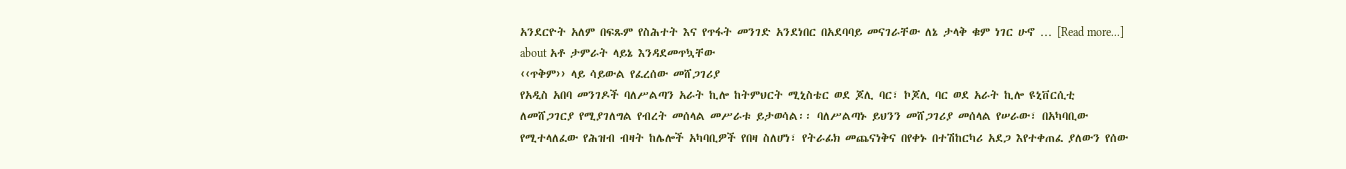አንደርዮት አለም በፍጹም የስሕተት እና የጥፋት መንገድ አንደነበር በአደባባይ መናገራቸው ለኔ ታላቅ ቁም ነገር ሁኖ … [Read more...] about አቶ ታምራት ላይኔ እንዳደመጥኳቸው
‹‹ጥቅም›› ላይ ሳይውል የፈረሰው መሸጋገሪያ
የአዲስ አበባ መንገዶች ባለሥልጣን አራት ኪሎ ከትምህርት ሚኒስቴር ወደ ጆሊ ባር፣ ኮጆሊ ባር ወደ አራት ኪሎ ዩኒቨርሲቲ ለመሸጋገርያ የሚያገለግል የብረት መሰላል መሥራቱ ይታወሳል፡፡ ባለሥልጣኑ ይህንን መሸጋገሪያ መሰላል የሠራው፣ በአካባቢው የሚተላለፈው የሕዝብ ብዛት ከሌሎች አካባቢዎች የበዛ ስለሆነ፣ የትራፊክ መጨናነቅና በየቀኑ በተሽከርካሪ አደጋ እየተቀጠፈ ያለውን የሰው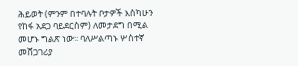ሕይወት (ምንም በተባሉት ቦታዎች እስካሁን የከፋ አደጋ ባይደርስም) ለመታደግ በሚል መሆኑ ግልጽ ነው፡፡ ባለሥልጣኑ ሦስተኛ መሸጋገሪያ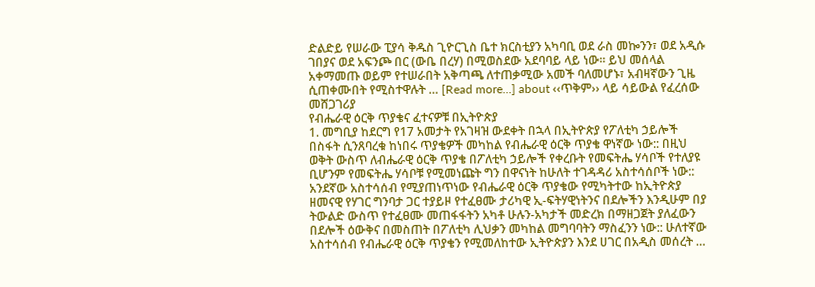ድልድይ የሠራው ፒያሳ ቅዱስ ጊዮርጊስ ቤተ ክርስቲያን አካባቢ ወደ ራስ መኰንን፣ ወደ አዲሱ ገበያና ወደ አፍንጮ በር (ውቤ በረሃ) በሚወስደው አደባባይ ላይ ነው፡፡ ይህ መሰላል አቀማመጡ ወይም የተሠራበት አቅጣጫ ለተጠቃሚው አመች ባለመሆኑ፣ አብዛኛውን ጊዜ ሲጠቀሙበት የሚስተዋሉት … [Read more...] about ‹‹ጥቅም›› ላይ ሳይውል የፈረሰው መሸጋገሪያ
የብሔራዊ ዕርቅ ጥያቄና ፈተናዎቹ በኢትዮጵያ
1. መግቢያ ከደርግ የ17 አመታት የአገዛዝ ውደቀት በኋላ በኢትዮጵያ የፖለቲካ ኃይሎች በስፋት ሲንጸባረቁ ከነበሩ ጥያቄዎች መካከል የብሔራዊ ዕርቅ ጥያቄ ዋነኛው ነው:: በዚህ ወቅት ውስጥ ለብሔራዊ ዕርቅ ጥያቄ በፖለቲካ ኃይሎች የቀረቡት የመፍትሔ ሃሳቦች የተለያዩ ቢሆንም የመፍትሔ ሃሳቦቹ የሚመነጩት ግን በዋናነት ከሁለት ተገዳዳሪ አስተሳሰቦች ነው:: አንደኛው አስተሳሰብ የሚያጠነጥነው የብሔራዊ ዕርቅ ጥያቄው የሚካትተው ከኢትዮጵያ ዘመናዊ የሃገር ግንባታ ጋር ተያይዞ የተፈፀሙ ታሪካዊ ኢ-ፍትሃዊነትንና በደሎችን እንዲሁም በያ ትውልድ ውስጥ የተፈፀሙ መጠፋፋትን አካቶ ሁሉን-አካታች መድረክ በማዘጋጀት ያለፈውን በደሎች ዕውቅና በመስጠት በፖለቲካ ሊህቃን መካከል መግባባትን ማስፈንን ነው:: ሁለተኛው አስተሳሰብ የብሔራዊ ዕርቅ ጥያቄን የሚመለከተው ኢትዮጵያን እንደ ሀገር በአዲስ መሰረት …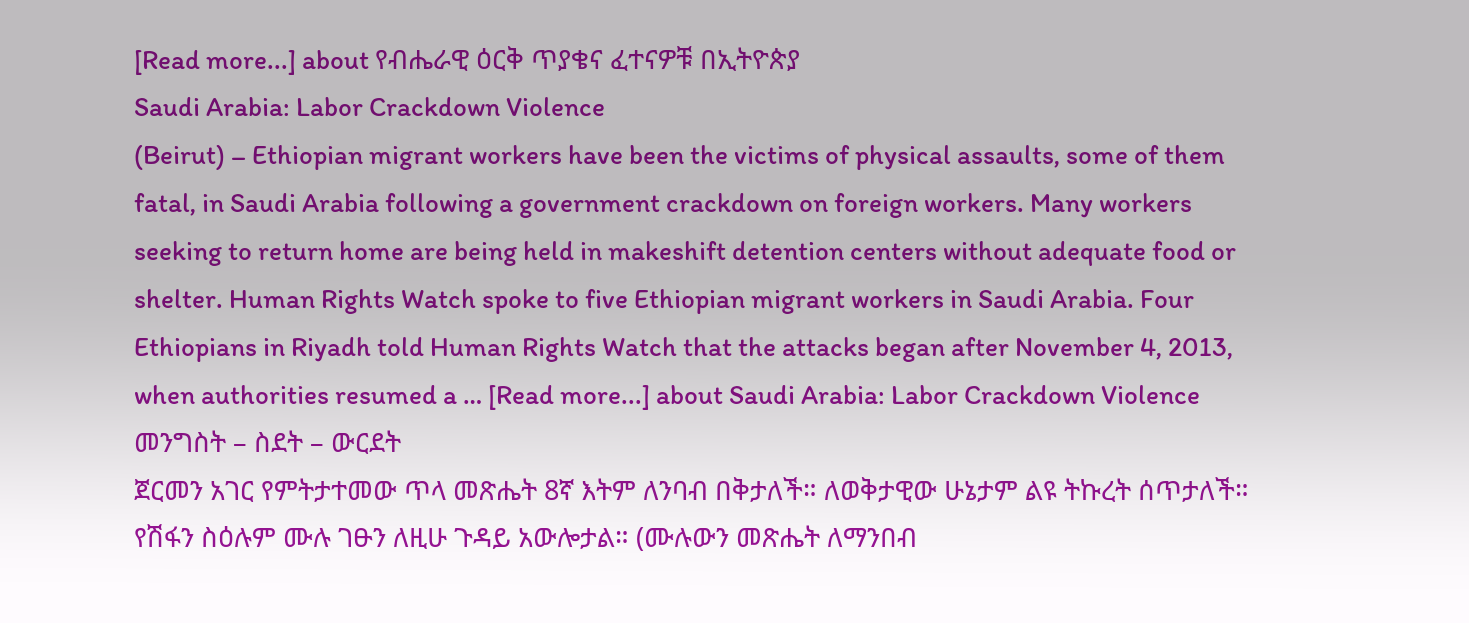[Read more...] about የብሔራዊ ዕርቅ ጥያቄና ፈተናዎቹ በኢትዮጵያ
Saudi Arabia: Labor Crackdown Violence
(Beirut) – Ethiopian migrant workers have been the victims of physical assaults, some of them fatal, in Saudi Arabia following a government crackdown on foreign workers. Many workers seeking to return home are being held in makeshift detention centers without adequate food or shelter. Human Rights Watch spoke to five Ethiopian migrant workers in Saudi Arabia. Four Ethiopians in Riyadh told Human Rights Watch that the attacks began after November 4, 2013, when authorities resumed a … [Read more...] about Saudi Arabia: Labor Crackdown Violence
መንግስት – ስደት – ውርደት
ጀርመን አገር የምትታተመው ጥላ መጽሔት 8ኛ እትም ለንባብ በቅታለች። ለወቅታዊው ሁኔታም ልዩ ትኩረት ሰጥታለች። የሽፋን ስዕሉም ሙሉ ገፁን ለዚሁ ጉዳይ አውሎታል። (ሙሉውን መጽሔት ለማንበብ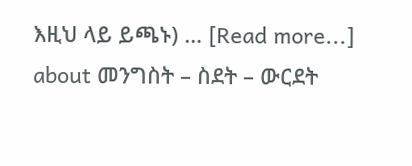እዚህ ላይ ይጫኑ) … [Read more...] about መንግስት – ስደት – ውርደት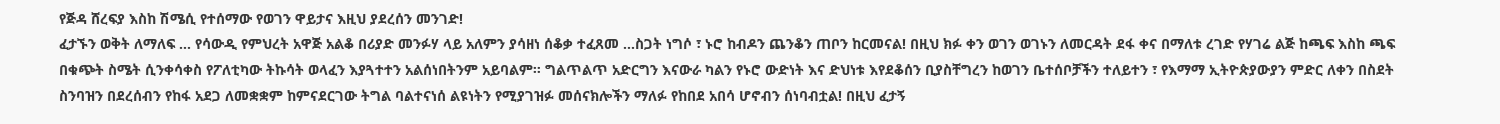የጅዳ ሸረፍያ እስከ ሽሜሲ የተሰማው የወገን ዋይታና እዚህ ያደረሰን መንገድ!
ፈታኙን ወቅት ለማለፍ ... የሳውዲ የምህረት አዋጅ አልቆ በሪያድ መንፉሃ ላይ አለምን ያሳዘነ ሰቆቃ ተፈጸመ ...ስጋት ነግሶ ፣ ኑሮ ከብዶን ጨንቆን ጠቦን ከርመናል! በዚህ ክፉ ቀን ወገን ወገኑን ለመርዳት ደፋ ቀና በማለቱ ረገድ የሃገሬ ልጅ ከጫፍ እስከ ጫፍ በቁጭት ስሜት ሲንቀሳቀስ የፖለቲካው ትኩሳት ወላፈን እያጓተተን አልሰነበትንም አይባልም። ግልጥልጥ አድርግን እናውራ ካልን የኑሮ ውድነት እና ድህነቱ እየደቆሰን ቢያስቸግረን ከወገን ቤተሰቦቻችን ተለይተን ፣ የእማማ ኢትዮጵያውያን ምድር ለቀን በስደት ስንባዝን በደረሰብን የከፋ አደጋ ለመቋቋም ከምናደርገው ትግል ባልተናነሰ ልዩነትን የሚያገዝፉ መሰናክሎችን ማለፉ የከበደ አበሳ ሆኖብን ሰነባብቷል! በዚህ ፈታኝ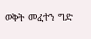ወቅት መፈተን ግድ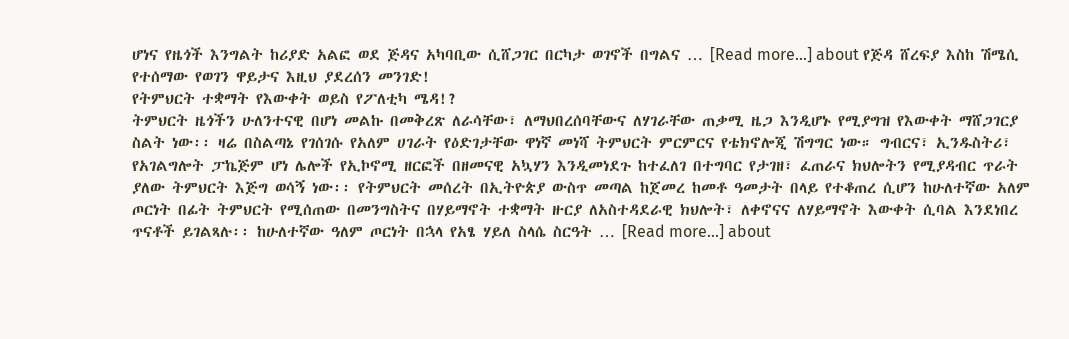ሆነና የዜጎች እንግልት ከሪያድ አልፎ ወደ ጅዳና አካባቢው ሲሸጋገር በርካታ ወገኖች በግልና … [Read more...] about የጅዳ ሸረፍያ እስከ ሽሜሲ የተሰማው የወገን ዋይታና እዚህ ያደረሰን መንገድ!
የትምህርት ተቋማት የእውቀት ወይስ የፖለቲካ ሜዳ!?
ትምህርት ዜጎችን ሁለንተናዊ በሆነ መልኩ በመቅረጽ ለራሳቸው፣ ለማህበረሰባቸውና ለሃገራቸው ጠቃሚ ዜጋ እንዲሆኑ የሚያግዝ የእውቀት ማሸጋገርያ ስልት ነው፡፡ ዛሬ በስልጣኔ የገሰገሱ የአለም ሀገራት የዕድገታቸው ዋነኛ መነሻ ትምህርት ምርምርና የቴክኖሎጂ ሽግግር ነው። ግብርና፣ ኢንዱስትሪ፣ የአገልግሎት ፓኬጅም ሆነ ሌሎች የኢኮኖሚ ዘርፎች በዘመናዊ አኳሃን እንዲመነደጉ ከተፈለገ በተግባር የታገዘ፣ ፈጠራና ክህሎትን የሚያዳብር ጥራት ያለው ትምህርት እጅግ ወሳኝ ነው፡፡ የትምህርት መሰረት በኢትዮጵያ ውስጥ መጣል ከጀመረ ከመቶ ዓመታት በላይ የተቆጠረ ሲሆን ከሁለተኛው አለም ጦርነት በፊት ትምህርት የሚሰጠው በመንግስትና በሃይማኖት ተቋማት ዙርያ ለአስተዳደራዊ ክህሎት፣ ለቀኖናና ለሃይማኖት እውቀት ሲባል እንደነበረ ጥናቶች ይገልጻሉ፡፡ ከሁለተኛው ዓለም ጦርነት በኋላ የአፄ ሃይለ ስላሴ ስርዓት … [Read more...] about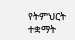የትምህርት ተቋማት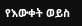የእውቀት ወይስ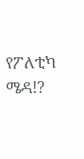የፖለቲካ ሜዳ!?